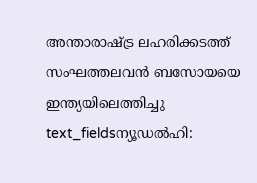അന്താരാഷ്ട്ര ലഹരിക്കടത്ത് സംഘത്തലവൻ ബസോയയെ ഇന്ത്യയിലെത്തിച്ചു
text_fieldsന്യൂഡൽഹി: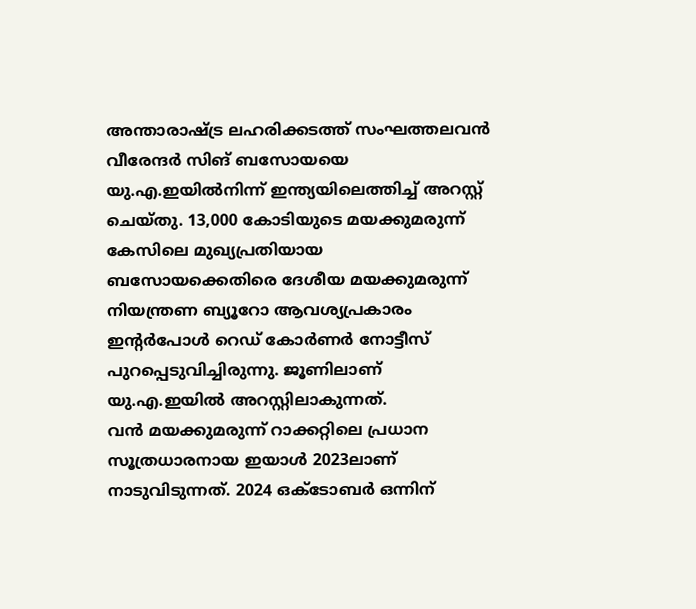അന്താരാഷ്ട്ര ലഹരിക്കടത്ത് സംഘത്തലവൻ വീരേന്ദർ സിങ് ബസോയയെ യു.എ.ഇയിൽനിന്ന് ഇന്ത്യയിലെത്തിച്ച് അറസ്റ്റ് ചെയ്തു. 13,000 കോടിയുടെ മയക്കുമരുന്ന് കേസിലെ മുഖ്യപ്രതിയായ ബസോയക്കെതിരെ ദേശീയ മയക്കുമരുന്ന് നിയന്ത്രണ ബ്യൂറോ ആവശ്യപ്രകാരം ഇന്റർപോൾ റെഡ് കോർണർ നോട്ടീസ് പുറപ്പെടുവിച്ചിരുന്നു. ജൂണിലാണ് യു.എ.ഇയിൽ അറസ്റ്റിലാകുന്നത്.
വൻ മയക്കുമരുന്ന് റാക്കറ്റിലെ പ്രധാന സൂത്രധാരനായ ഇയാൾ 2023ലാണ് നാടുവിടുന്നത്. 2024 ഒക്ടോബർ ഒന്നിന്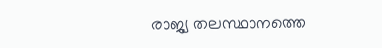രാജ്യ തലസ്ഥാനത്തെ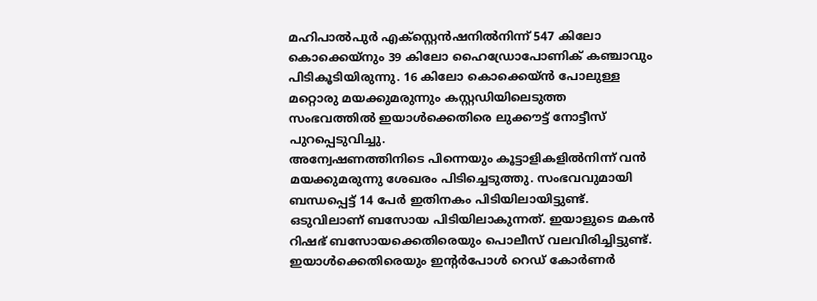മഹിപാൽപുർ എക്സ്റ്റെൻഷനിൽനിന്ന് 547 കിലോ കൊക്കെയ്നും 39 കിലോ ഹൈഡ്രോപോണിക് കഞ്ചാവും പിടികൂടിയിരുന്നു. 16 കിലോ കൊക്കെയ്ൻ പോലുള്ള മറ്റൊരു മയക്കുമരുന്നും കസ്റ്റഡിയിലെടുത്ത സംഭവത്തിൽ ഇയാൾക്കെതിരെ ലുക്കൗട്ട് നോട്ടീസ് പുറപ്പെടുവിച്ചു.
അന്വേഷണത്തിനിടെ പിന്നെയും കൂട്ടാളികളിൽനിന്ന് വൻ മയക്കുമരുന്നു ശേഖരം പിടിച്ചെടുത്തു. സംഭവവുമായി ബന്ധപ്പെട്ട് 14 പേർ ഇതിനകം പിടിയിലായിട്ടുണ്ട്. ഒടുവിലാണ് ബസോയ പിടിയിലാകുന്നത്. ഇയാളുടെ മകൻ റിഷഭ് ബസോയക്കെതിരെയും പൊലീസ് വലവിരിച്ചിട്ടുണ്ട്. ഇയാൾക്കെതിരെയും ഇന്റർപോൾ റെഡ് കോർണർ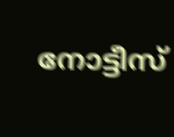നോട്ടീസ്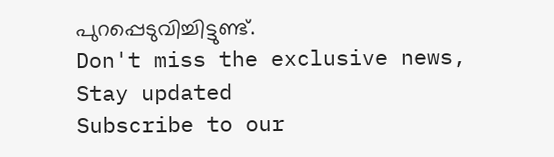പുറപ്പെടുവിച്ചിട്ടുണ്ട്.
Don't miss the exclusive news, Stay updated
Subscribe to our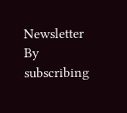Newsletter
By subscribing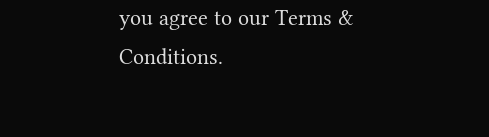you agree to our Terms & Conditions.